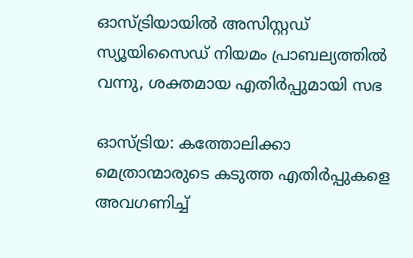ഓസ്ട്രിയായില്‍ അസിസ്റ്റഡ് സ്യൂയിസൈഡ് നിയമം പ്രാബല്യത്തില്‍ വന്നു, ശക്തമായ എതിര്‍പ്പുമായി സഭ

ഓസ്ട്രിയ: കത്തോലിക്കാ മെത്രാന്മാരുടെ കടുത്ത എതിര്‍പ്പുകളെ അവഗണിച്ച്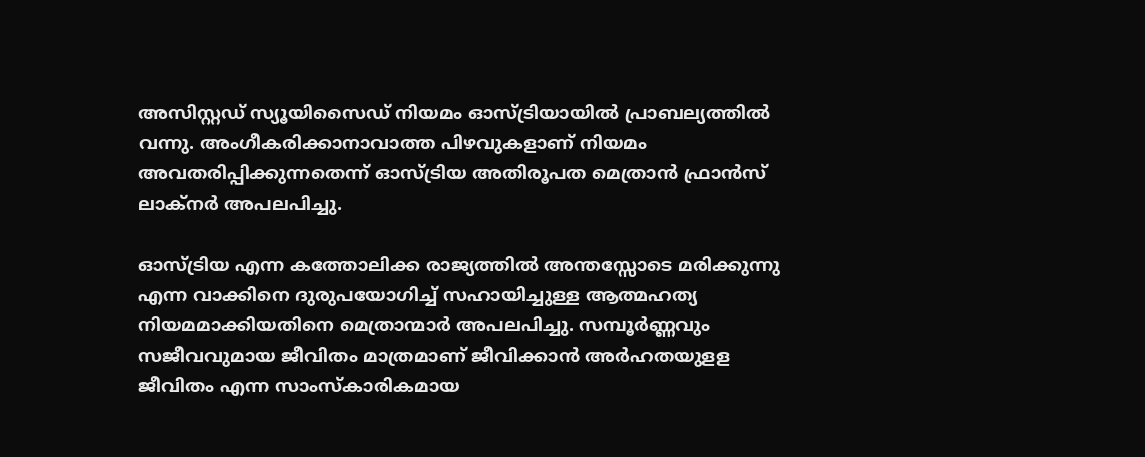അസിസ്റ്റഡ് സ്യൂയിസൈഡ് നിയമം ഓസ്ട്രിയായില്‍ പ്രാബല്യത്തില്‍ വന്നു. അംഗീകരിക്കാനാവാത്ത പിഴവുകളാണ് നിയമം അവതരിപ്പിക്കുന്നതെന്ന് ഓസ്ട്രിയ അതിരൂപത മെത്രാന്‍ ഫ്രാന്‍സ് ലാക്‌നര്‍ അപലപിച്ചു.

ഓസ്ട്രിയ എന്ന കത്തോലിക്ക രാജ്യത്തില്‍ അന്തസ്സോടെ മരിക്കുന്നു എന്ന വാക്കിനെ ദുരുപയോഗിച്ച് സഹായിച്ചുള്ള ആത്മഹത്യ നിയമമാക്കിയതിനെ മെത്രാന്മാര്‍ അപലപിച്ചു. സമ്പൂര്‍ണ്ണവും സജീവവുമായ ജീവിതം മാത്രമാണ് ജീവിക്കാന്‍ അര്‍ഹതയുളള ജീവിതം എന്ന സാംസ്‌കാരികമായ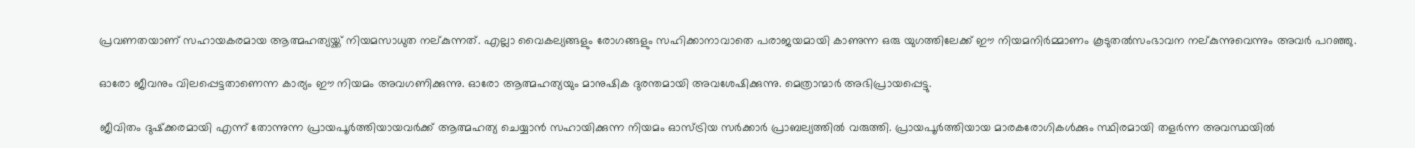പ്രവണതയാണ് സഹായകരമായ ആത്മഹത്യയ്ക്ക് നിയമസാധുത നല്കുന്നത്. എല്ലാ വൈകല്യങ്ങളും രോഗങ്ങളും സഹിക്കാനാവാതെ പരാജയമായി കാണുന്ന ഒരു യുഗത്തിലേക്ക് ഈ നിയമനിര്‍മ്മാണം കൂടുതല്‍സംഭാവന നല്കുന്നുവെന്നും അവര്‍ പറഞ്ഞു.

ഓരോ ജീവനും വിലപ്പെട്ടതാണെന്ന കാര്യം ഈ നിയമം അവഗണിക്കുന്നു. ഓരോ ആത്മഹത്യയും മാനുഷിക ദുരന്തമായി അവശേഷിക്കുന്നു. മെത്രാന്മാര്‍ അഭിപ്രായപ്പെട്ടു.

ജീവിതം ദുഷ്‌ക്കരമായി എന്ന് തോന്നുന്ന പ്രായപൂര്‍ത്തിയായവര്‍ക്ക് ആത്മഹത്യ ചെയ്യാന്‍ സഹായിക്കുന്ന നിയമം ഓസ്ട്രിയ സര്‍ക്കാര്‍ പ്രാബല്യത്തില്‍ വരുത്തി. പ്രായപൂര്‍ത്തിയായ മാരകരോഗികള്‍ക്കും സ്ഥിരമായി തളര്‍ന്ന അവസ്ഥയില്‍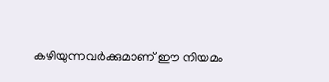കഴിയുന്നവര്‍ക്കുമാണ് ഈ നിയമം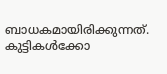ബാധകമായിരിക്കുന്നത്. കുട്ടികള്‍ക്കോ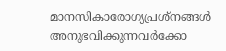മാനസികാരോഗ്യപ്രശ്‌നങ്ങള്‍ അനുഭവിക്കുന്നവര്‍ക്കോ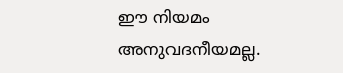ഈ നിയമം അനുവദനീയമല്ല.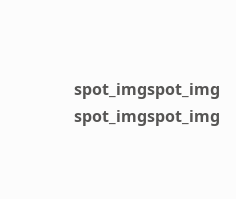spot_imgspot_img
spot_imgspot_img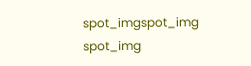spot_imgspot_img
spot_img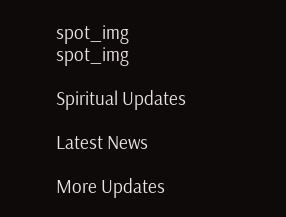spot_img
spot_img

Spiritual Updates

Latest News

More Updates